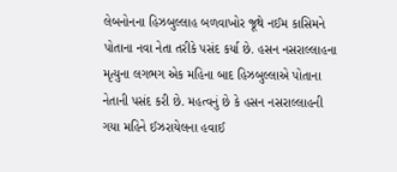લેબનોનના હિઝબુલ્લાહ બળવાખોર જૂથે નઈમ કાસિમને પોતાના નવા નેતા તરીકે પસંદ કર્યા છે. હસન નસરાલ્લાહના મૃત્યુના લગભગ એક મહિના બાદ હિઝબુલ્લાએ પોતાના નેતાની પસંદ કરી છે. મહત્વનું છે કે હસન નસરાલ્લાહની ગયા મહિને ઈઝરાયેલના હવાઈ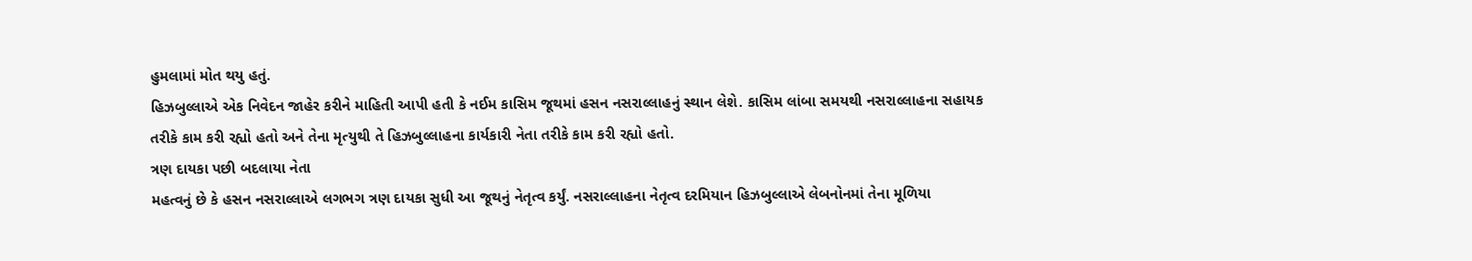હુમલામાં મોત થયુ હતું.
હિઝબુલ્લાએ એક નિવેદન જાહેર કરીને માહિતી આપી હતી કે નઈમ કાસિમ જૂથમાં હસન નસરાલ્લાહનું સ્થાન લેશે. કાસિમ લાંબા સમયથી નસરાલ્લાહના સહાયક તરીકે કામ કરી રહ્યો હતો અને તેના મૃત્યુથી તે હિઝબુલ્લાહના કાર્યકારી નેતા તરીકે કામ કરી રહ્યો હતો.
ત્રણ દાયકા પછી બદલાયા નેતા
મહત્વનું છે કે હસન નસરાલ્લાએ લગભગ ત્રણ દાયકા સુધી આ જૂથનું નેતૃત્વ કર્યું. નસરાલ્લાહના નેતૃત્વ દરમિયાન હિઝબુલ્લાએ લેબનોનમાં તેના મૂળિયા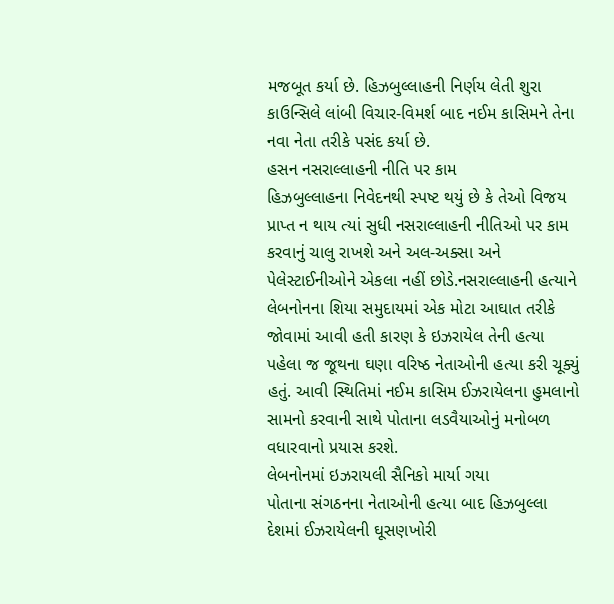મજબૂત કર્યા છે. હિઝબુલ્લાહની નિર્ણય લેતી શુરા કાઉન્સિલે લાંબી વિચાર-વિમર્શ બાદ નઈમ કાસિમને તેના નવા નેતા તરીકે પસંદ કર્યા છે.
હસન નસરાલ્લાહની નીતિ પર કામ
હિઝબુલ્લાહના નિવેદનથી સ્પષ્ટ થયું છે કે તેઓ વિજય પ્રાપ્ત ન થાય ત્યાં સુધી નસરાલ્લાહની નીતિઓ પર કામ કરવાનું ચાલુ રાખશે અને અલ-અક્સા અને પેલેસ્ટાઈનીઓને એકલા નહીં છોડે.નસરાલ્લાહની હત્યાને લેબનોનના શિયા સમુદાયમાં એક મોટા આઘાત તરીકે જોવામાં આવી હતી કારણ કે ઇઝરાયેલ તેની હત્યા પહેલા જ જૂથના ઘણા વરિષ્ઠ નેતાઓની હત્યા કરી ચૂક્યું હતું. આવી સ્થિતિમાં નઈમ કાસિમ ઈઝરાયેલના હુમલાનો સામનો કરવાની સાથે પોતાના લડવૈયાઓનું મનોબળ વધારવાનો પ્રયાસ કરશે.
લેબનોનમાં ઇઝરાયલી સૈનિકો માર્યા ગયા
પોતાના સંગઠનના નેતાઓની હત્યા બાદ હિઝબુલ્લા દેશમાં ઈઝરાયેલની ઘૂસણખોરી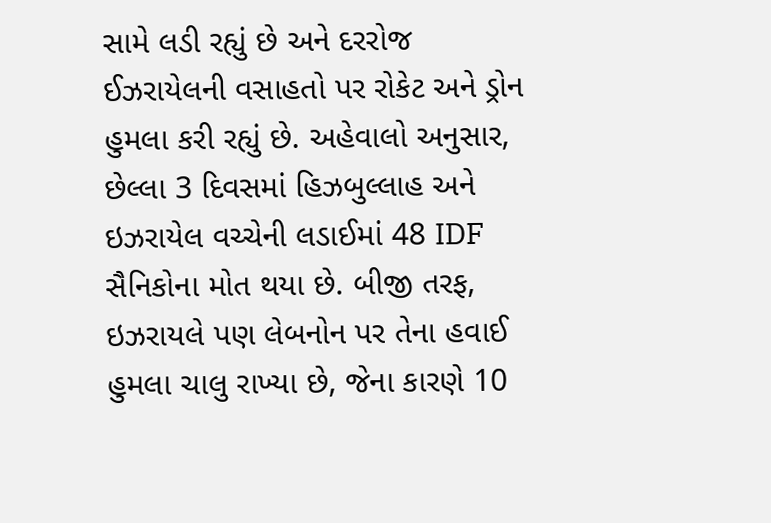સામે લડી રહ્યું છે અને દરરોજ ઈઝરાયેલની વસાહતો પર રોકેટ અને ડ્રોન હુમલા કરી રહ્યું છે. અહેવાલો અનુસાર, છેલ્લા 3 દિવસમાં હિઝબુલ્લાહ અને ઇઝરાયેલ વચ્ચેની લડાઈમાં 48 IDF સૈનિકોના મોત થયા છે. બીજી તરફ, ઇઝરાયલે પણ લેબનોન પર તેના હવાઈ હુમલા ચાલુ રાખ્યા છે, જેના કારણે 10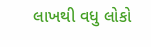લાખથી વધુ લોકો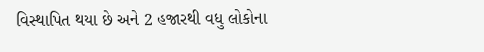વિસ્થાપિત થયા છે અને 2 હજારથી વધુ લોકોના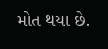મોત થયા છે.